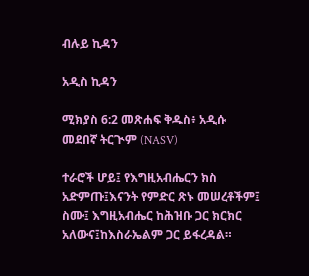ብሉይ ኪዳን

አዲስ ኪዳን

ሚክያስ 6:2 መጽሐፍ ቅዱስ፥ አዲሱ መደበኛ ትርጒም (NASV)

ተራሮች ሆይ፤ የእግዚአብሔርን ክስ አድምጡ፤እናንት የምድር ጽኑ መሠረቶችም፤ ስሙ፤ እግዚአብሔር ከሕዝቡ ጋር ክርክር አለውና፤ከእስራኤልም ጋር ይፋረዳል።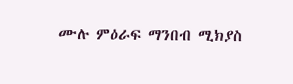ሙሉ ምዕራፍ ማንበብ ሚክያስ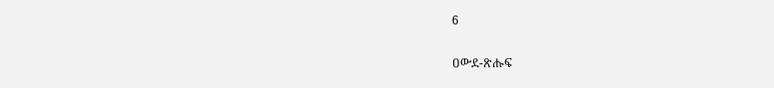6

ዐውደ-ጽሑፍ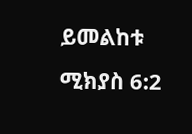ይመልከቱ ሚክያስ 6:2